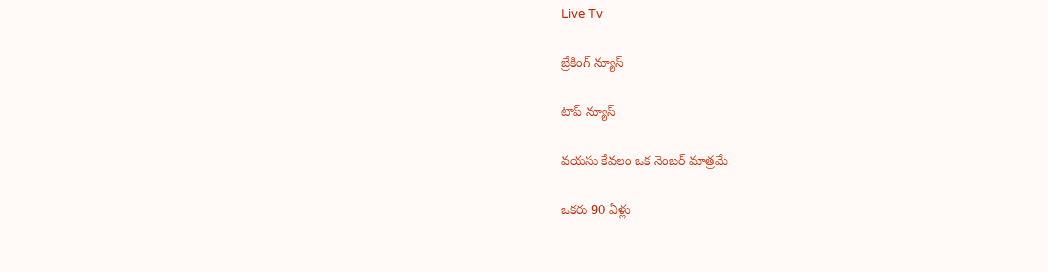Live Tv

బ్రేకింగ్ న్యూస్

టాప్ న్యూస్

వయసు కేవలం ఒక నెంబర్ మాత్రమే

ఒకరు 90 ఏళ్లు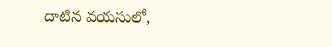దాటిన వయసులో,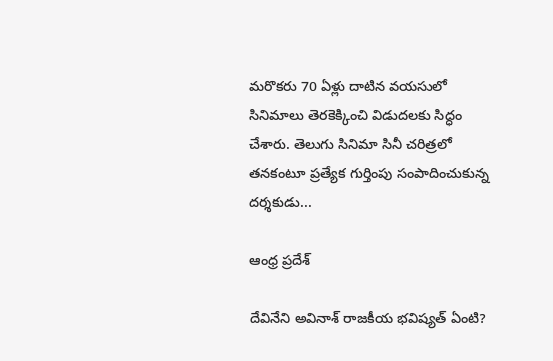మరొకరు 70 ఏళ్లు దాటిన వయసులో సినిమాలు తెరకెక్కించి విడుదలకు సిద్ధం చేశారు. తెలుగు సినిమా సినీ చరిత్రలో తనకంటూ ప్రత్యేక గుర్తింపు సంపాదించుకున్న దర్శకుడు...

ఆంధ్ర ప్రదేశ్

దేవినేని అవినాశ్ రాజకీయ భవిష్యత్ ఏంటి?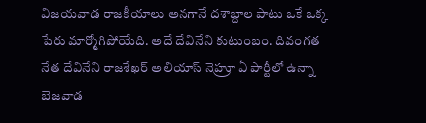విజయవాడ రాజకీయాలు అనగానే దశాబ్దాల పాటు ఒకే ఒక్క పేరు మార్మోగిపోయేది. అదే దేవినేని కుటుంబం. దివంగత నేత దేవినేని రాజశేఖర్ అలియాస్ నెహ్రూ ఏ పార్టీలో ఉన్నా బెజవాడ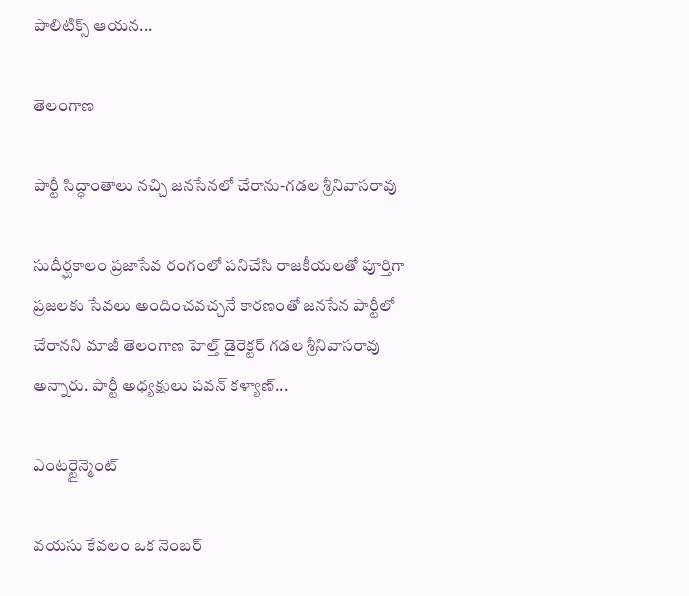పాలిటిక్స్ ఆయన...

తెలంగాణ

పార్టీ సిద్ధాంతాలు నచ్చి జనసేనలో చేరాను-గడల శ్రీనివాసరావు

సుదీర్ఘకాలం ప్రజాసేవ రంగంలో పనిచేసి రాజకీయలతో పూర్తిగా ప్రజలకు సేవలు అందించవచ్చనే కారణంతో జనసేన పార్టీలో చేరానని మాజీ తెలంగాణ హెల్త్ డైరెక్టర్ గడల శ్రీనివాసరావు అన్నారు. పార్టీ అధ్యక్షులు పవన్ కళ్యాణ్...

ఎంటర్టైన్మెంట్

వయసు కేవలం ఒక నెంబర్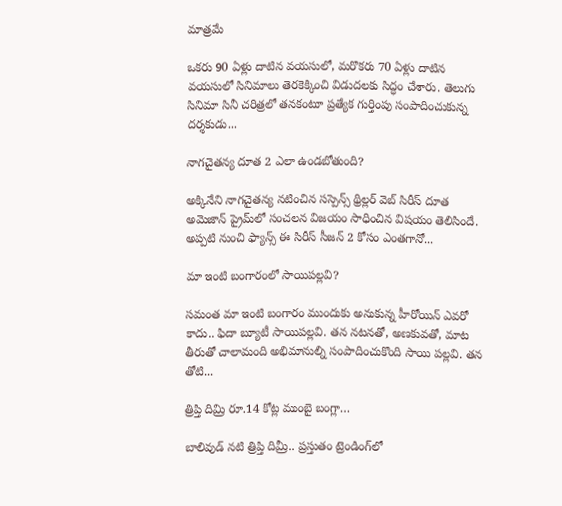మాత్రమే

ఒకరు 90 ఏళ్లు దాటిన వయసులో, మరొకరు 70 ఏళ్లు దాటిన వయసులో సినిమాలు తెరకెక్కించి విడుదలకు సిద్ధం చేశారు. తెలుగు సినిమా సినీ చరిత్రలో తనకంటూ ప్రత్యేక గుర్తింపు సంపాదించుకున్న దర్శకుడు...

నాగచైతన్య దూత 2 ఎలా ఉండబోతుంది?

అక్కినేని నాగచైతన్య నటించిన సస్పెన్స్ థ్రిల్లర్ వెబ్ సిరీస్ దూత అమెజాన్ ప్రైమ్‌లో సంచలన విజయం సాధించిన విషయం తెలిసిందే. అప్పటి నుంచి ఫ్యాన్స్ ఈ సిరీస్ సీజన్ 2 కోసం ఎంతగానో...

మా ఇంటి బంగారంలో సాయిపల్లవి?

సమంత మా ఇంటి బంగారం ముందుకు అనుకున్న హీరోయిన్ ఎవరో కాదు.. ఫిదా బ్యూటీ సాయిపల్లవి. త‌న న‌ట‌న‌తో, అణ‌కువ‌తో, మాట తీరుతో చాలామంది అభిమానుల్ని సంపాదించుకొంది సాయి ప‌ల్ల‌వి. తన తోటి...

త్రిప్తి దిమ్రి రూ.14 కోట్ల ముంబై బంగ్లా…

బాలివుడ్ నటి త్రిప్తి దిమ్రీ.. ప్రస్తుతం ట్రెండింగ్‌లో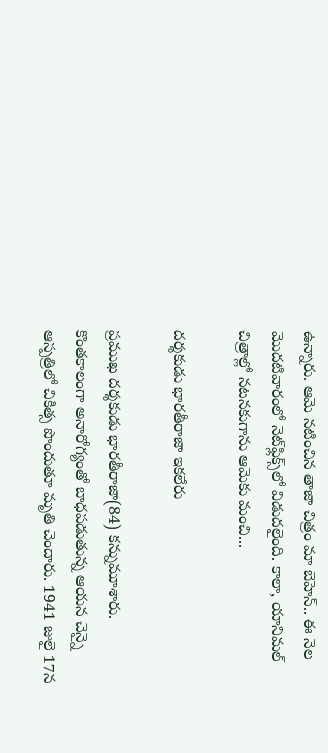ఉన్నారు. ఆమె నటించిన తాజా చిత్రం మా బెహెన్‌.. ఈ నెల మొదటివారంలో నెట్‌ఫ్లిక్స్‌లో విడుదలైంది. కాలా, యానిమల్‌ చిత్రాల్లో నటనకుగాను ఆమెకు మంచి...

దర్శకుడు భారతీరాజా ఇకలేరు

ప్రముఖ దర్శకుడు భారతీరాజా(84) కన్నుమూశారు. కొంతకాలంగా అనారోగ్యంతో బాధపడుతున్న ఆయన చెన్నై ఆస్పత్రిలో చికిత్స పొందుతూ మృతి చెందారు. 1941 జులై 17న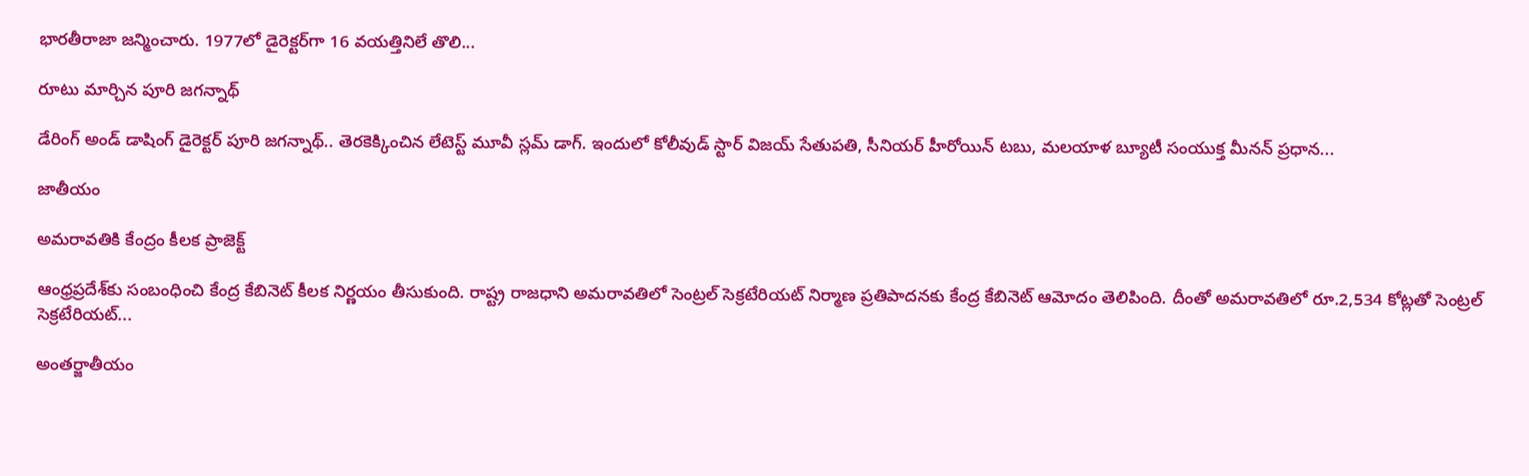భారతీరాజా జన్మించారు. 1977లో డైరెక్టర్‌గా 16 వయత్తినిలే తొలి...

రూటు మార్చిన పూరి జగన్నాథ్

డేరింగ్ అండ్ డాషింగ్ డైరెక్టర్ పూరి జగన్నాథ్.. తెరకెక్కించిన లేటెస్ట్ మూవీ స్లమ్ డాగ్. ఇందులో కోలీవుడ్ స్టార్ విజయ్ సేతుపతి, సీనియర్ హీరోయిన్ టబు, మలయాళ బ్యూటీ సంయుక్త మీనన్ ప్రధాన...

జాతీయం

అమరావతికి కేంద్రం కీలక ప్రాజెక్ట్

ఆంధ్రప్రదేశ్‌కు సంబంధించి కేంద్ర కేబినెట్‌ కీలక నిర్ణయం తీసుకుంది. రాష్ట్ర రాజధాని అమరావతిలో సెంట్రల్ సెక్రటేరియట్ నిర్మాణ ప్రతిపాదనకు కేంద్ర కేబినెట్‌ ఆమోదం తెలిపింది. దీంతో అమరావతిలో రూ.2,534 కోట్లతో సెంట్రల్ సెక్రటేరియట్...

అంతర్జాతీయం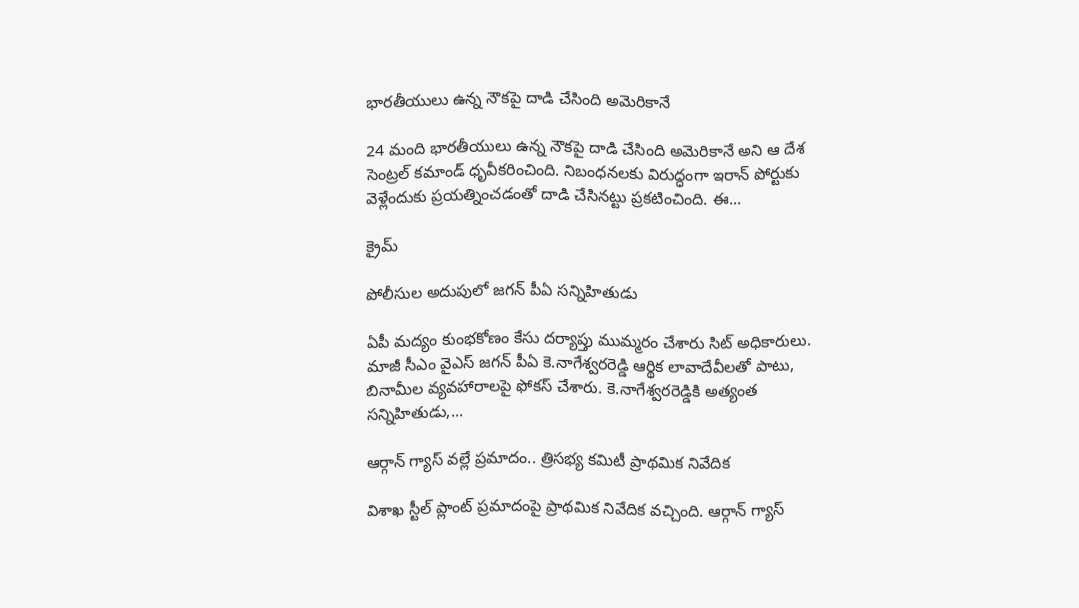భారతీయులు ఉన్న నౌకపై దాడి చేసింది అమెరికానే

24 మంది భారతీయులు ఉన్న నౌకపై దాడి చేసింది అమెరికానే అని ఆ దేశ సెంట్రల్‌ కమాండ్‌ ధృవీకరించింది. నిబంధనలకు విరుద్ధంగా ఇరాన్‌ పోర్టుకు వెళ్లేందుకు ప్రయత్నించడంతో దాడి చేసినట్టు ప్రకటించింది. ఈ...

క్రైమ్

పోలీసుల అదుపులో జగన్ పీఏ సన్నిహితుడు

ఏపీ మద్యం కుంభకోణం కేసు దర్యాప్తు ముమ్మరం చేశారు సిట్‌ అధికారులు. మాజీ సీఎం వైఎస్ జగన్ పీఏ కె.నాగేశ్వరరెడ్డి ఆర్థిక లావాదేవీలతో పాటు, బినామీల వ్యవహారాలపై ఫోకస్‌ చేశారు. కె.నాగేశ్వరరెడ్డికి అత్యంత సన్నిహితుడు,...

ఆర్గాన్‌ గ్యాస్‌ వల్లే ప్రమాదం.. త్రిసభ్య కమిటీ ప్రాథమిక నివేదిక

విశాఖ స్టీల్‌ ప్లాంట్‌ ప్రమాదంపై ప్రాథమిక నివేదిక వచ్చింది. ఆర్గాన్‌ గ్యాస్‌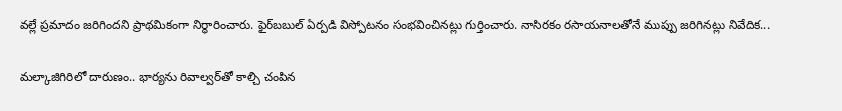వల్లే ప్రమాదం జరిగిందని ప్రాథమికంగా నిర్ధారించారు. ఫైర్‌బబుల్‌ ఏర్పడి విస్పోటనం సంభవించినట్లు గుర్తించారు. నాసిరకం రసాయనాలతోనే ముప్పు జరిగినట్లు నివేదిక...

మల్కాజిగిరిలో దారుణం.. భార్యను రివాల్వర్‌తో కాల్చి చంపిన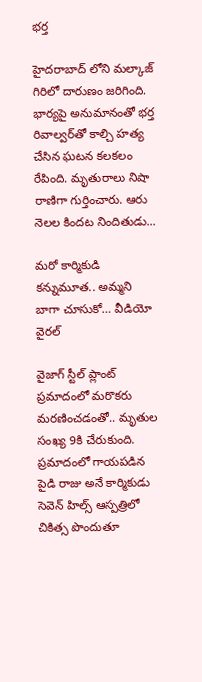భర్త

హైదరాబాద్ లోని మల్కాజ్ గిరిలో దారుణం జరిగింది. భార్యపై అనుమానంతో భర్త రివాల్వర్‌తో కాల్చి హత్య చేసిన ఘటన కలకలం రేపింది. మృతురాలు నిషా రాణిగా గుర్తించారు. ఆరు నెలల కిందట నిందితుడు...

మరో కార్మికుడి కన్నుమూత.. అమ్మని బాగా చూసుకో… వీడియో వైరల్‌

వైజాగ్ స్టీల్ ప్లాంట్ ప్రమాదంలో మరొకరు మరణించడంతో.. మృతుల సంఖ్య 9కి చేరుకుంది. ప్రమాదంలో గాయ‌ప‌డిన పైడి రాజు అనే కార్మికుడు సెవెన్ హిల్స్ ఆస్పత్రిలో చికిత్స పొందుతూ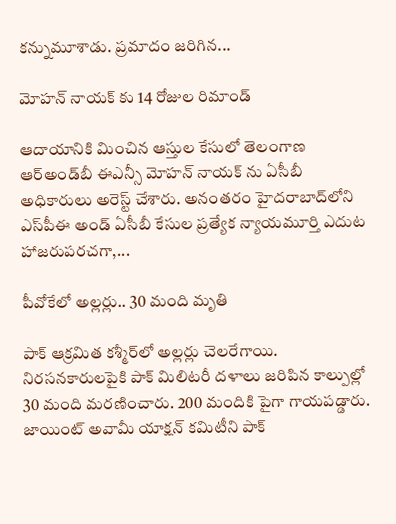క‌న్నుమూశాడు. ప్రమాదం జ‌రిగిన...

మోహన్ నాయక్ కు 14 రోజుల రిమాండ్

ఆదాయానికి మించిన ఆస్తుల కేసులో తెలంగాణ ఆర్‌అండ్‌బీ ఈఎన్సీ మోహన్ నాయక్ ను ఏసీబీ అధికారులు అరెస్ట్ చేశారు. అనంతరం హైదరాబాద్‌లోని ఎస్‌పీఈ అండ్ ఏసీబీ కేసుల ప్రత్యేక న్యాయమూర్తి ఎదుట హాజరుపరచగా,...

పీవోకేలో అల్లర్లు.. 30 మంది మృతి

పాక్‌ ఆక్రమిత కశ్మీర్‌లో అల్లర్లు చెలరేగాయి. నిరసనకారులపైకి పాక్ మిలిటరీ దళాలు జరిపిన కాల్పుల్లో 30 మంది మరణించారు. 200 మందికి పైగా గాయపడ్డారు. జాయింట్‌ అవామీ యాక్షన్‌ కమిటీని పాక్‌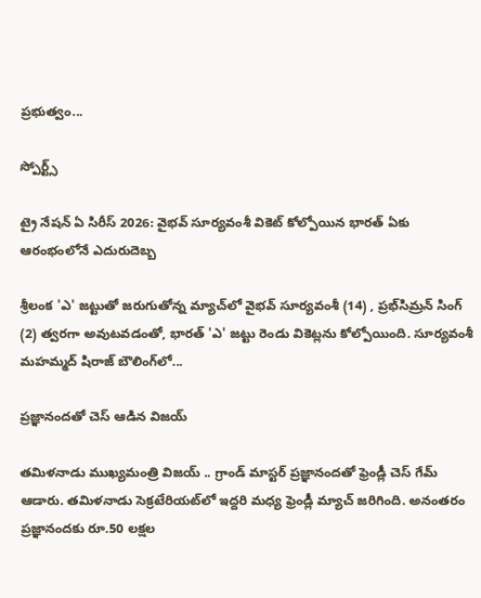ప్రభుత్వం...

స్పోర్ట్స్

ట్రై నేషన్‌ ఏ సిరీస్ 2026: వైభవ్ సూర్యవంశీ వికెట్‌ కోల్పోయిన భారత్‌ ఏకు ఆరంభంలోనే ఎదురుదెబ్బ

శ్రీలంక 'ఎ' జట్టుతో జరుగుతోన్న మ్యాచ్‌లో వైభవ్ సూర్యవంశీ (14) , ప్రభ్‌సిమ్రన్ సింగ్ (2) త్వరగా అవుటవడంతో, భారత్ 'ఎ' జట్టు రెండు వికెట్లను కోల్పోయింది. సూర్యవంశీ మహమ్మద్ షిరాజ్ బౌలింగ్‌లో...

ప్రజ్ఞానందతో చెస్ ఆడిన విజయ్

తమిళనాడు ముఖ్యమంత్రి విజయ్‌ .. గ్రాండ్‌ మాస్టర్‌ ప్రజ్ఞానందతో ఫ్రెండ్లీ చెస్‌ గేమ్‌ ఆడారు. తమిళనాడు సెక్రటేరియట్‌లో ఇద్దరి మధ్య ఫ్రెండ్లీ మ్యాచ్‌ జరిగింది. అనంతరం ప్రజ్ఞానందకు రూ.50 లక్షల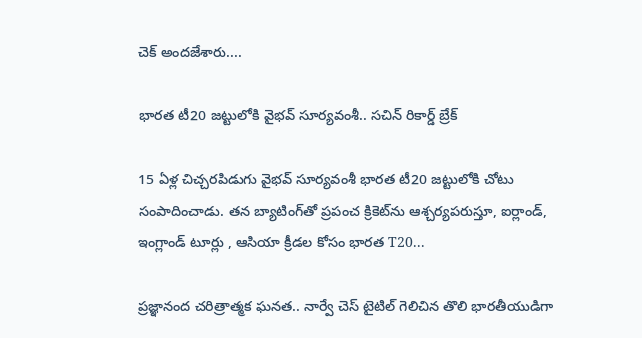చెక్‌ అందజేశారు....

భారత టీ20 జట్టులోకి వైభవ్‌ సూర్యవంశీ.. సచిన్‌ రికార్డ్‌ బ్రేక్‌

15 ఏళ్ల చిచ్చరపిడుగు వైభవ్ సూర్యవంశీ భారత టీ20 జట్టులోకి చోటు సంపాదించాడు. తన బ్యాటింగ్‌తో ప్రపంచ క్రికెట్‌ను ఆశ్చర్యపరుస్తూ, ఐర్లాండ్, ఇంగ్లాండ్ టూర్లు , ఆసియా క్రీడల కోసం భారత T20...

ప్రజ్ఞానంద చరిత్రాత్మక ఘనత.. నార్వే చెస్ టైటిల్ గెలిచిన తొలి భారతీయుడిగా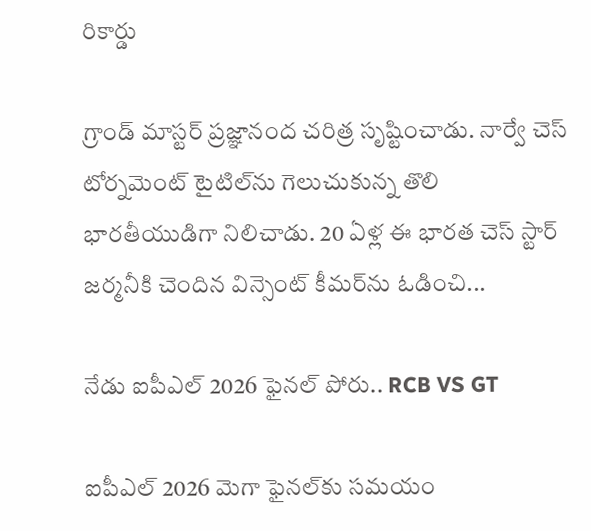రికార్డు

గ్రాండ్ మాస్టర్ ప్రజ్ఞానంద చరిత్ర సృష్టించాడు. నార్వే చెస్‌ టోర్నమెంట్ టైటిల్‌ను గెలుచుకున్న తొలి భారతీయుడిగా నిలిచాడు. 20 ఏళ్ల ఈ భారత చెస్‌ స్టార్‌ జర్మనీకి చెందిన విన్సెంట్ కీమర్‌ను ఓడించి...

నేడు ఐపీఎల్‌ 2026 ఫైనల్‌ పోరు.. RCB VS GT

ఐపీఎల్ 2026 మెగా ఫైనల్‌కు సమయం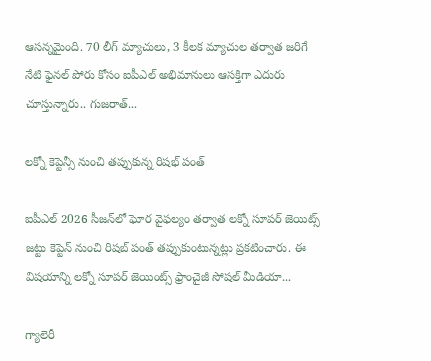ఆసన్నమైంది. 70 లీగ్ మ్యాచులు, 3 కీలక మ్యాచుల తర్వాత జరిగే నేటి ఫైనల్ పోరు కోసం ఐపీఎల్ అభిమానులు ఆసక్తిగా ఎదురు చూస్తున్నారు.. గుజరాత్...

లక్నో కెప్టెన్సీ నుంచి తప్పుకున్న రిషభ్ పంత్

ఐపీఎల్‌ 2026 సీజన్‌లో ఘోర వైఫల్యం తర్వాత లక్నో సూపర్‌ జెయిట్స్ జట్టు కెప్టెన్‌ నుంచి రిషబ్‌ పంత్‌ తప్పుకుంటున్నట్లు ప్రకటించారు. ఈ విషయాన్ని లక్నో సూపర్‌ జెయింట్స్ ఫ్రాంచైజీ సోషల్‌ మీడియా...

గ్యాలెరీ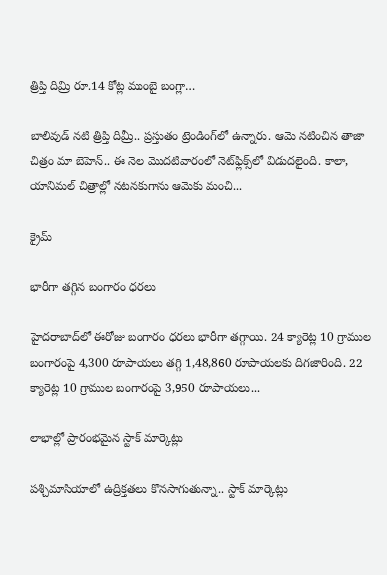త్రిప్తి దిమ్రి రూ.14 కోట్ల ముంబై బంగ్లా…

బాలివుడ్ నటి త్రిప్తి దిమ్రీ.. ప్రస్తుతం ట్రెండింగ్‌లో ఉన్నారు. ఆమె నటించిన తాజా చిత్రం మా బెహెన్‌.. ఈ నెల మొదటివారంలో నెట్‌ఫ్లిక్స్‌లో విడుదలైంది. కాలా, యానిమల్‌ చిత్రాల్లో నటనకుగాను ఆమెకు మంచి...

క్రైమ్

భారీగా తగ్గిన బంగారం ధరలు

హైదరాబాద్‌లో ఈరోజు బంగారం ధరలు భారీగా తగ్గాయి. 24 క్యారెట్ల 10 గ్రాముల బంగారంపై 4,300 రూపాయలు తగ్గి 1,48,860 రూపాయలకు దిగజారింది. 22 క్యారెట్ల 10 గ్రాముల బంగారంపై 3,950 రూపాయలు...

లాభాల్లో ప్రారంభమైన స్టాక్‌ మార్కెట్లు

పశ్చిమాసియాలో ఉద్రిక్తతలు కొనసాగుతున్నా.. స్టాక్‌ మార్కెట్లు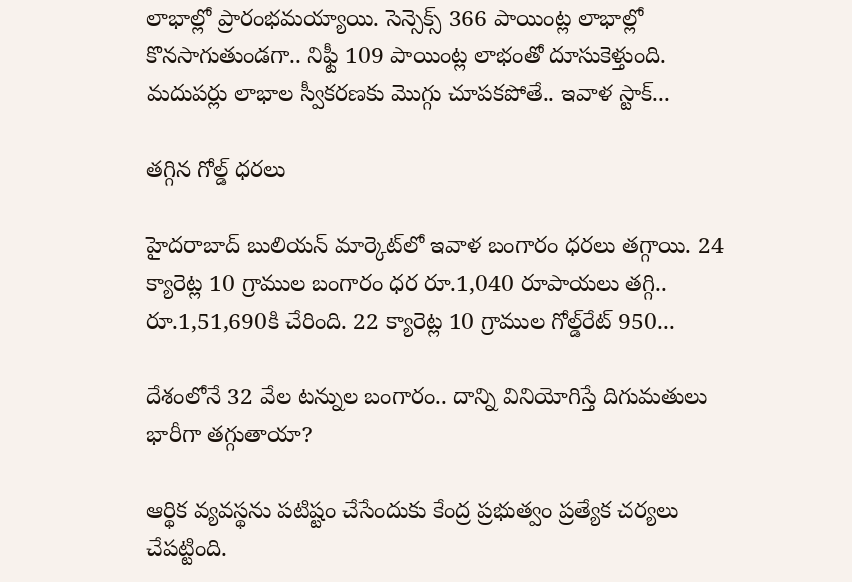లాభాల్లో ప్రారంభమయ్యాయి. సెన్సెక్స్‌ 366 పాయింట్ల లాభాల్లో కొనసాగుతుండగా.. నిఫ్టీ 109 పాయింట్ల లాభంతో దూసుకెళ్తుంది. మదుపర్లు లాభాల స్వీకరణకు మొగ్గు చూపకపోతే.. ఇవాళ స్టాక్‌...

తగ్గిన గోల్డ్‌ ధరలు

హైదరాబాద్‌ బులియన్‌ మార్కెట్‌లో ఇవాళ బంగారం ధరలు తగ్గాయి. 24 క్యారెట్ల 10 గ్రాముల బంగారం ధర రూ.1,040 రూపాయలు తగ్గి.. రూ.1,51,690కి చేరింది. 22 క్యారెట్ల 10 గ్రాముల గోల్డ్‌రేట్‌ 950...

దేశంలోనే 32 వేల టన్నుల బంగారం.. దాన్ని వినియోగిస్తే దిగుమతులు భారీగా తగ్గుతాయా?

ఆర్థిక వ్యవస్థను పటిష్టం చేసేందుకు కేంద్ర ప్రభుత్వం ప్రత్యేక చర్యలు చేపట్టింది.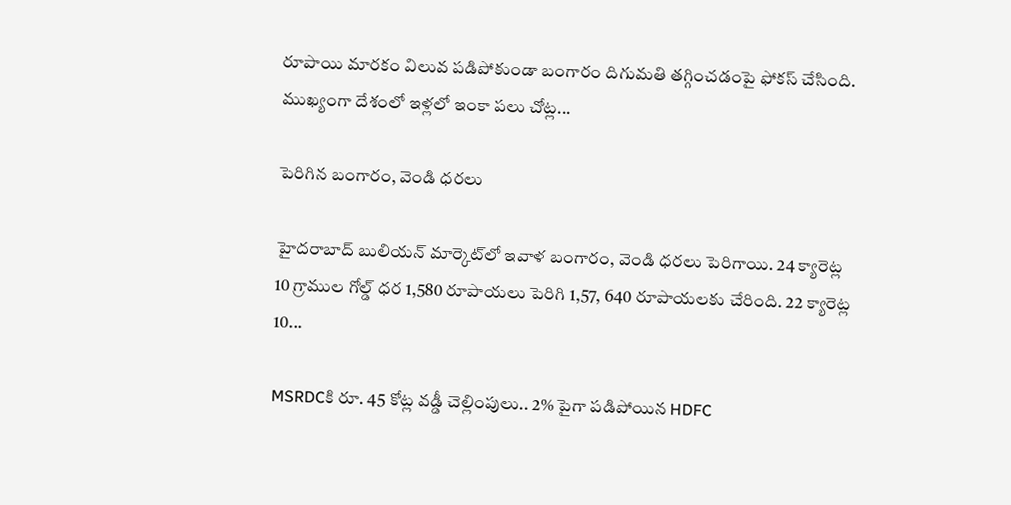రూపాయి మారకం విలువ పడిపోకుండా బంగారం దిగుమతి తగ్గించడంపై ఫోకస్‌ చేసింది. ముఖ్యంగా దేశంలో ఇళ్లలో ఇంకా పలు చోట్ల...

పెరిగిన బంగారం, వెండి ధరలు

హైదరాబాద్ బులియన్ మార్కెట్‌లో ఇవాళ బంగారం, వెండి ధరలు పెరిగాయి. 24 క్యారెట్ల 10 గ్రాముల గోల్డ్‌ ధర 1,580 రూపాయలు పెరిగి 1,57, 640 రూపాయలకు చేరింది. 22 క్యారెట్ల 10...

MSRDCకి రూ. 45 కోట్ల వడ్డీ చెల్లింపులు.. 2% పైగా పడిపోయిన HDFC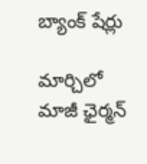బ్యాంక్ షేర్లు

మార్చిలో మాజీ ఛైర్మన్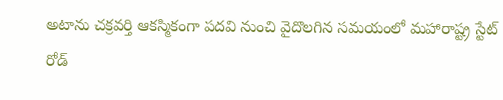అటాను చక్రవర్తి ఆకస్మికంగా పదవి నుంచి వైదొలగిన సమయంలో మహారాష్ట్ర స్టేట్ రోడ్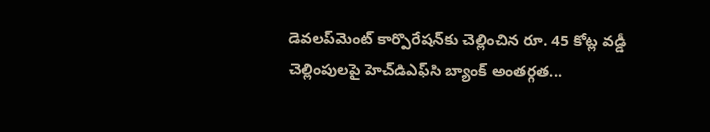డెవలప్‌మెంట్ కార్పొరేషన్‌కు చెల్లించిన రూ. 45 కోట్ల వడ్డీ చెల్లింపులపై హెచ్‌డిఎఫ్‌సి బ్యాంక్ అంతర్గత...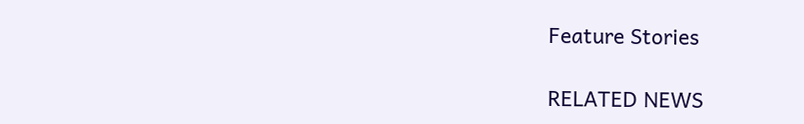Feature Stories

RELATED NEWS